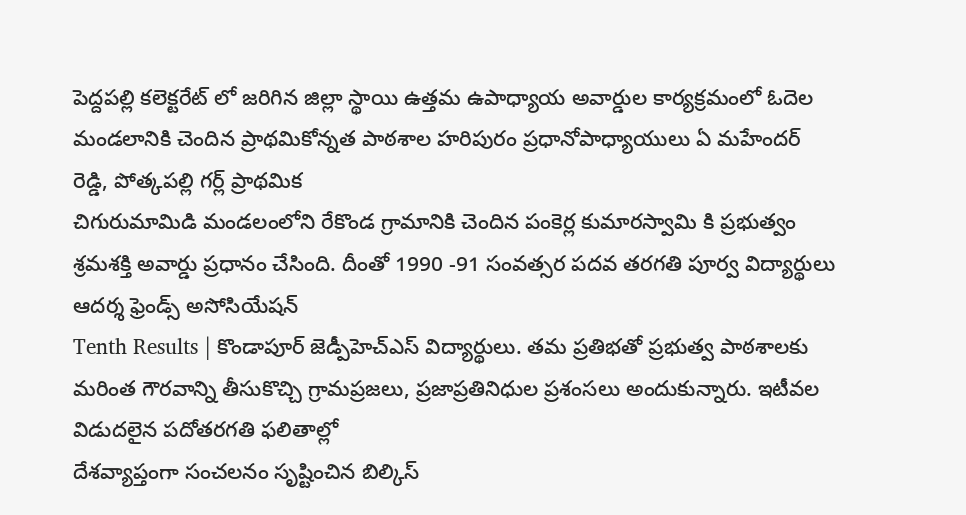పెద్దపల్లి కలెక్టరేట్ లో జరిగిన జిల్లా స్థాయి ఉత్తమ ఉపాధ్యాయ అవార్డుల కార్యక్రమంలో ఓదెల మండలానికి చెందిన ప్రాథమికోన్నత పాఠశాల హరిపురం ప్రధానోపాధ్యాయులు ఏ మహేందర్ రెడ్డి, పోత్కపల్లి గర్ల్ ప్రాథమిక
చిగురుమామిడి మండలంలోని రేకొండ గ్రామానికి చెందిన పంకెర్ల కుమారస్వామి కి ప్రభుత్వం శ్రమశక్తి అవార్డు ప్రధానం చేసింది. దీంతో 1990 -91 సంవత్సర పదవ తరగతి పూర్వ విద్యార్థులు ఆదర్శ ఫ్రెండ్స్ అసోసియేషన్
Tenth Results | కొండాపూర్ జెడ్పీహెచ్ఎస్ విద్యార్థులు. తమ ప్రతిభతో ప్రభుత్వ పాఠశాలకు మరింత గౌరవాన్ని తీసుకొచ్చి గ్రామప్రజలు, ప్రజాప్రతినిధుల ప్రశంసలు అందుకున్నారు. ఇటీవల విడుదలైన పదోతరగతి ఫలితాల్లో
దేశవ్యాప్తంగా సంచలనం సృష్టించిన బిల్కిస్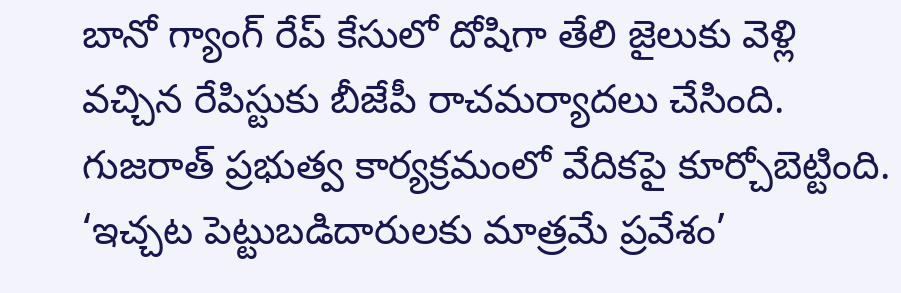బానో గ్యాంగ్ రేప్ కేసులో దోషిగా తేలి జైలుకు వెళ్లి వచ్చిన రేపిస్టుకు బీజేపీ రాచమర్యాదలు చేసింది. గుజరాత్ ప్రభుత్వ కార్యక్రమంలో వేదికపై కూర్చోబెట్టింది.
‘ఇచ్చట పెట్టుబడిదారులకు మాత్రమే ప్రవేశం’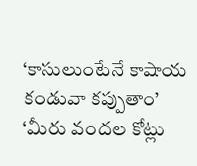‘కాసులుంటేనే కాషాయ కండువా కప్పుతాం’ ‘మీరు వందల కోట్లు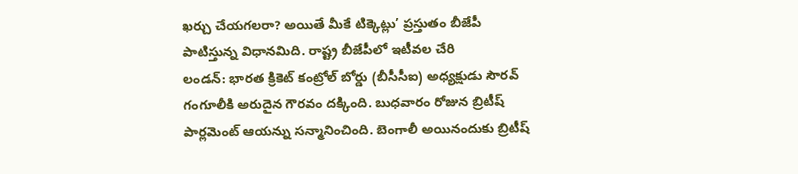ఖర్చు చేయగలరా? అయితే మీకే టిక్కెట్లు’ ప్రస్తుతం బీజేపీ పాటిస్తున్న విధానమిది. రాష్ట్ర బీజేపీలో ఇటీవల చేరి
లండన్: భారత క్రికెట్ కంట్రోల్ బోర్డు (బీసీసీఐ) అధ్యక్షుడు సౌరవ్ గంగూలీకి అరుదైన గౌరవం దక్కింది. బుధవారం రోజున బ్రిటీష్ పార్లమెంట్ ఆయన్ను సన్మానించింది. బెంగాలీ అయినందుకు బ్రిటీష్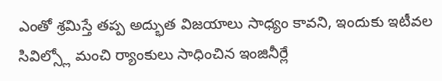ఎంతో శ్రమిస్తే తప్ప అద్భుత విజయాలు సాధ్యం కావని, ఇందుకు ఇటీవల సివిల్స్లో మంచి ర్యాంకులు సాధించిన ఇంజినీర్లే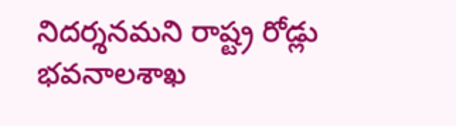నిదర్శనమని రాష్ట్ర రోడ్లు భవనాలశాఖ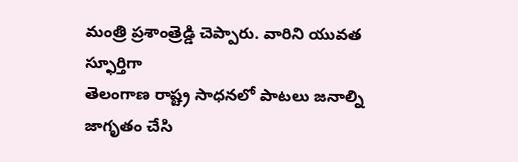మంత్రి ప్రశాంత్రెడ్డి చెప్పారు. వారిని యువత స్ఫూర్తిగా
తెలంగాణ రాష్ట్ర సాధనలో పాటలు జనాల్ని జాగృతం చేసి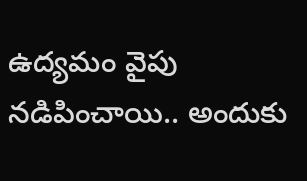ఉద్యమం వైపు నడిపించాయి.. అందుకు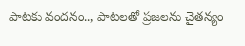పాటకు వందనం.., పాటలతో ప్రజలను చైతన్యం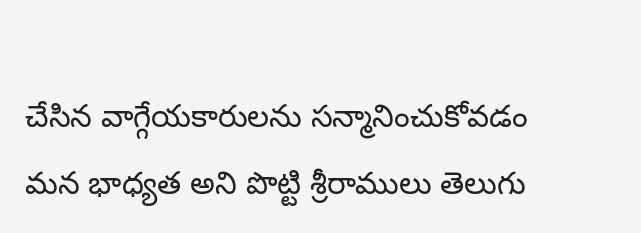చేసిన వాగ్గేయకారులను సన్మానించుకోవడం మన భాధ్యత అని పొట్టి శ్రీరాములు తెలుగు